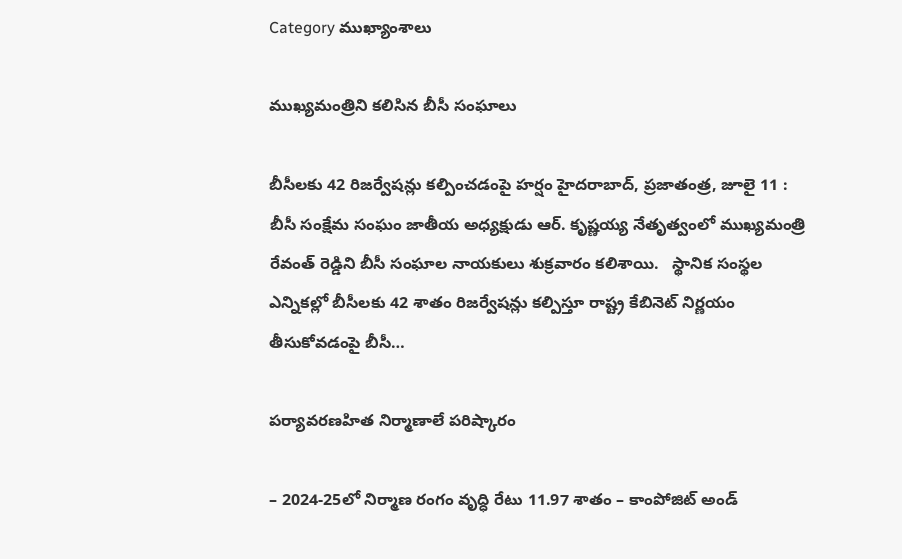Category ముఖ్యాంశాలు

ముఖ్యమంత్రిని క‌లిసిన‌ బీసీ సంఘాలు

బీసీల‌కు 42 రిజ‌ర్వేష‌న్లు క‌ల్పించ‌డంపై హ‌ర్షం హైద‌రాబాద్‌, ప్ర‌జాతంత్ర‌, జూలై 11 : బీసీ సంక్షేమ సంఘం జాతీయ అధ్యక్షుడు ఆర్. కృష్ణయ్య నేతృత్వంలో ముఖ్యమంత్రి రేవంత్ రెడ్డిని బీసీ సంఘాల నాయకులు శుక్ర‌వారం క‌లిశాయి.   స్థానిక సంస్థల ఎన్నికల్లో బీసీలకు 42 శాతం రిజర్వేషన్లు కల్పిస్తూ రాష్ట్ర కేబినెట్ నిర్ణయం తీసుకోవడంపై బీసీ…

పర్యావరణహిత నిర్మాణాలే పరిష్కారం

– 2024-25లో నిర్మాణ రంగం వృద్ధి రేటు 11.97 శాతం – కాంపోజిట్‌ అండ్‌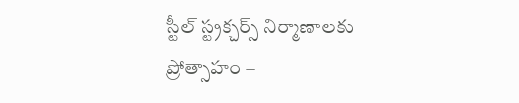స్టీల్‌ స్ట్రక్చర్స్‌ నిర్మాణాలకు ప్రోత్సాహం –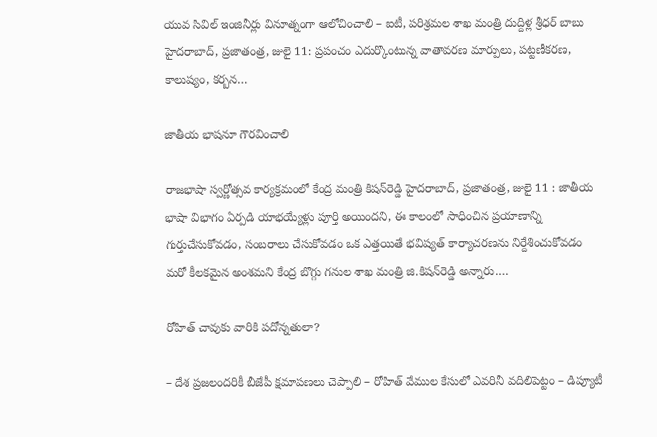యువ సివిల్‌ ఇంజినీర్లు వినూత్నంగా ఆలోచించాలి – ఐటీ, పరిశ్రమల శాఖ మంత్రి దుద్దిళ్ల శ్రీధర్‌ బాబు హైదరాబాద్‌, ప్రజాతంత్ర, జులై 11: ప్రపంచం ఎదుర్కొంటున్న వాతావరణ మార్పులు, పట్టణీకరణ, కాలుష్యం, కర్బన…

జాతీయ భాషనూ గౌరవించాలి

రాజభాషా స్వర్ణోత్సవ కార్యక్రమంలో కేంద్ర మంత్రి కిషన్‌రెడ్డి హైదరాబాద్‌, ప్రజాతంత్ర, జులై 11 : జాతీయ భాషా విభాగం ఏర్పడి యాభయ్యేళ్లు పూర్తి అయిందని, ఈ కాలంలో సాధించిన ప్రయాణాన్ని గుర్తుచేసుకోవడం, సంబరాలు చేసుకోవడం ఒక ఎత్తయితే భవిష్యత్‌ కార్యాచరణను నిర్దేశించుకోవడం మరో కీలకమైన అంశమని కేంద్ర బొగ్గు గనుల శాఖ మంత్రి జి.కిషన్‌రెడ్డి అన్నారు.…

రోహిత్‌ చావుకు వారికి పదోన్నతులా?

– దేశ ప్రజలందరికీ బీజేపీ క్షమాపణలు చెప్పాలి – రోహిత్‌ వేముల కేసులో ఎవరినీ వదిలిపెట్టం – డిప్యూటీ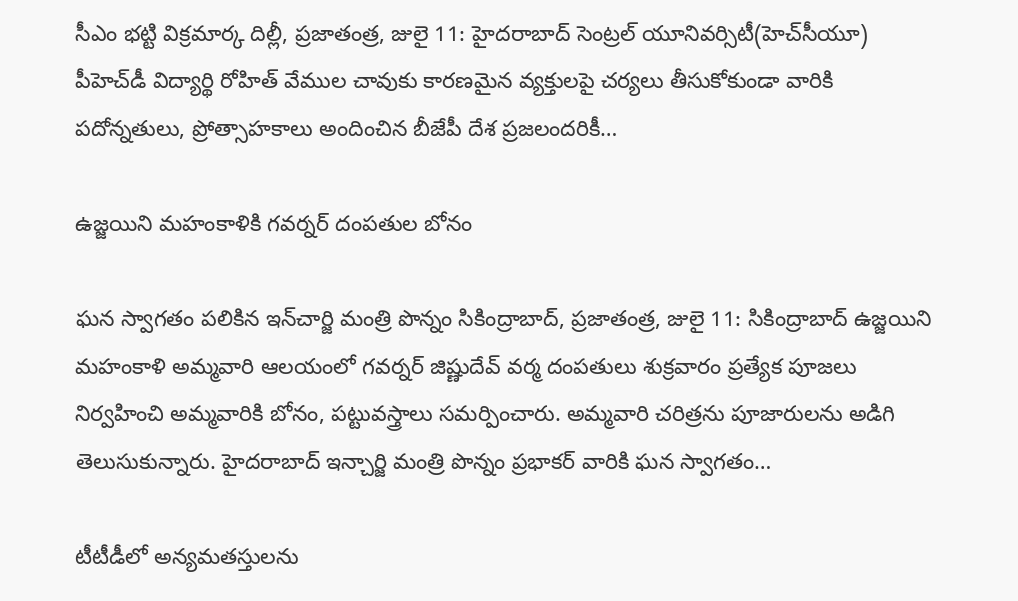సీఎం భట్టి విక్రమార్క దిల్లీ, ప్రజాతంత్ర, జులై 11: హైదరాబాద్‌ సెంట్రల్‌ యూనివర్సిటీ(హెచ్‌సీయూ) పీహెచ్‌డీ విద్యార్థి రోహిత్‌ వేముల చావుకు కారణమైన వ్యక్తులపై చర్యలు తీసుకోకుండా వారికి పదోన్నతులు, ప్రోత్సాహకాలు అందించిన బీజేపీ దేశ ప్రజలందరికీ…

ఉజ్జయిని మహంకాళికి గవర్నర్‌ దంపతుల బోనం

ఘన స్వాగతం పలికిన ఇన్‌చార్జి మంత్రి పొన్నం సికింద్రాబాద్‌, ప్రజాతంత్ర, జులై 11: సికింద్రాబాద్‌ ఉజ్జయిని మహంకాళి అమ్మవారి ఆలయంలో గవర్నర్‌ జిష్ణుదేవ్‌ వర్మ దంపతులు శుక్రవారం ప్రత్యేక పూజలు నిర్వహించి అమ్మవారికి బోనం, పట్టువస్త్రాలు సమర్పించారు. అమ్మవారి చరిత్రను పూజారులను అడిగి తెలుసుకున్నారు. హైదరాబాద్‌ ఇన్చార్జి మంత్రి పొన్నం ప్రభాకర్‌ వారికి ఘన స్వాగతం…

టీటీడీలో అన్యమతస్తులను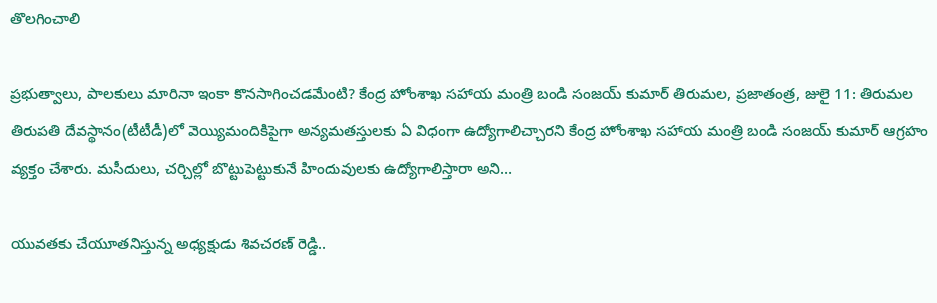తొలగించాలి

ప్రభుత్వాలు, పాలకులు మారినా ఇంకా కొనసాగించడమేంటి? కేంద్ర హోంశాఖ సహాయ మంత్రి బండి సంజయ్‌ కుమార్‌ తిరుమల, ప్రజాతంత్ర, జులై 11: తిరుమల తిరుపతి దేవస్థానం(టీటీడీ)లో వెయ్యిమందికిపైగా అన్యమతస్తులకు ఏ విధంగా ఉద్యోగాలిచ్చారని కేంద్ర హోంశాఖ సహాయ మంత్రి బండి సంజయ్‌ కుమార్‌ ఆగ్రహం వ్యక్తం చేశారు. మసీదులు, చర్చిల్లో బొట్టుపెట్టుకునే హిందువులకు ఉద్యోగాలిస్తారా అని…

యువతకు చేయూతనిస్తున్న అధ్యక్షుడు శివచరణ్ రెడ్డి..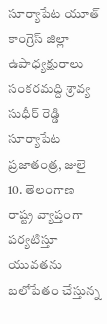సూర్యాపేట యూత్ కాంగ్రెస్ జిల్లా ఉపాధ్యక్షురాలు సంకరమద్ది శ్రావ్య సుధీర్ రెడ్డి  సూర్యాపేట ప్రజాతంత్ర, జులై 10. తెలంగాణ రాష్ట్ర వ్యాప్తంగా పర్యటిస్తూ యువతను బలోపేతం చేస్తున్న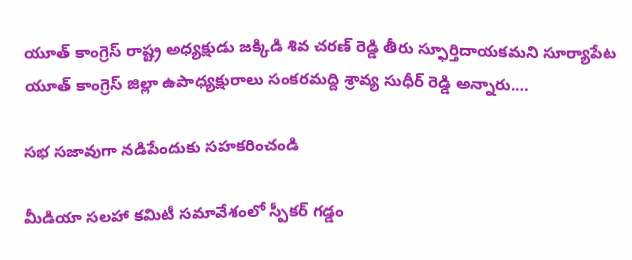యూత్ కాంగ్రెస్ రాష్ట్ర అధ్యక్షుడు జక్కిడి శివ చరణ్ రెడ్డి తీరు స్ఫూర్తిదాయకమని సూర్యాపేట యూత్ కాంగ్రెస్ జిల్లా ఉపాధ్యక్షురాలు సంకరమద్ది శ్రావ్య సుధీర్ రెడ్డి అన్నారు.…

స‌భ స‌జావుగా న‌డిపేందుకు స‌హ‌క‌రించండి

మీడియా స‌ల‌హా క‌మిటీ స‌మావేశంలో స్పీక‌ర్ గ‌డ్డం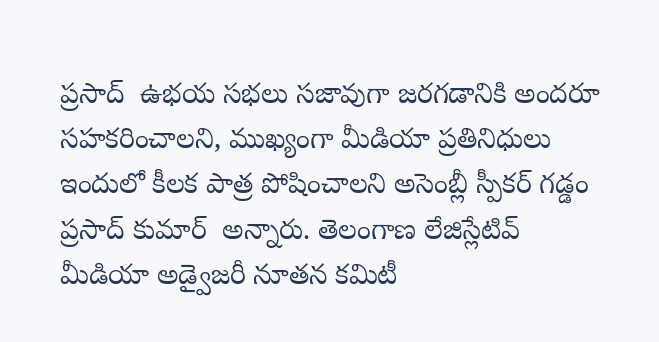ప్ర‌సాద్‌  ఉభ‌య స‌భ‌లు స‌జావుగా జరగడానికి అంద‌రూ స‌హ‌క‌రించాల‌ని, ముఖ్యంగా మీడియా ప్ర‌తినిధులు ఇందులో కీల‌క పాత్ర పోషించాల‌ని అసెంబ్లీ స్పీక‌ర్ గ‌డ్డం ప్ర‌సాద్ కుమార్  అన్నారు. తెలంగాణ లేజిస్లేటివ్ మీడియా అడ్వైజరీ నూతన కమిటీ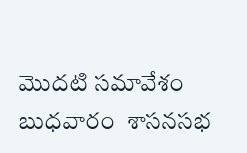మొదటి సమావేశం బుధ‌వారం  శాసనసభ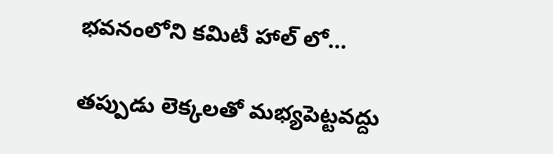భవనంలోని కమిటీ హాల్ లో…

త‌ప్పుడు లెక్క‌ల‌తో మ‌భ్య‌పెట్ట‌వ‌ద్దు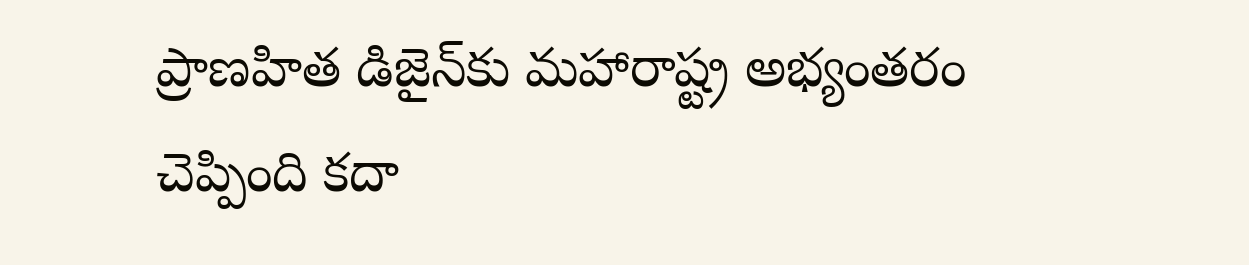ప్రాణ‌హిత డిజైన్‌కు మ‌హారాష్ట్ర అభ్యంత‌రం చెప్పింది క‌దా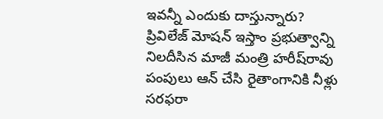ఇవ‌న్నీ ఎందుకు దాస్తున్నారు?  ప్రివిలేజ్ మోష‌న్ ఇస్తాం ప్ర‌భుత్వాన్ని నిల‌దీసిన మాజీ మంత్రి హ‌రీష్‌రావు పంపులు ఆన్ చేసి రైతాంగానికి నీళ్లు సరఫరా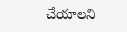చేయాలని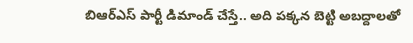బిఆర్ఎస్ పార్టీ డిమాండ్ చేస్తే.. అది పక్కన బెట్టి అబద్దాలతో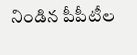నిండిన పీపీటీల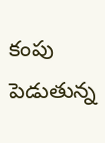కంపు పెడుతున్న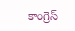కాంగ్రెస్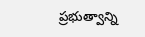ప్రభుత్వాన్ని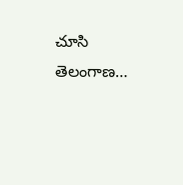చూసి తెలంగాణ…